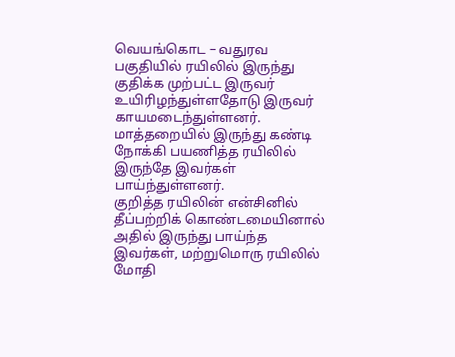வெயங்கொட – வதுரவ பகுதியில் ரயிலில் இருந்து குதிக்க முற்பட்ட இருவர் உயிரிழந்துள்ளதோடு இருவர் காயமடைந்துள்ளனர்.
மாத்தறையில் இருந்து கண்டி நோக்கி பயணித்த ரயிலில் இருந்தே இவர்கள் பாய்ந்துள்ளனர்.
குறித்த ரயிலின் என்சினில் தீப்பற்றிக் கொண்டமையினால் அதில் இருந்து பாய்ந்த இவர்கள், மற்றுமொரு ரயிலில் மோதி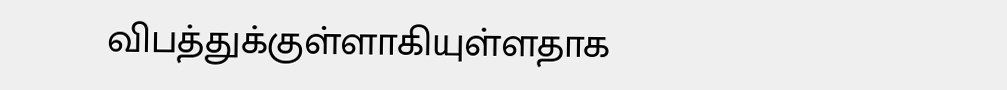விபத்துக்குள்ளாகியுள்ளதாக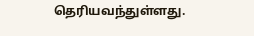தெரியவந்துள்ளது.